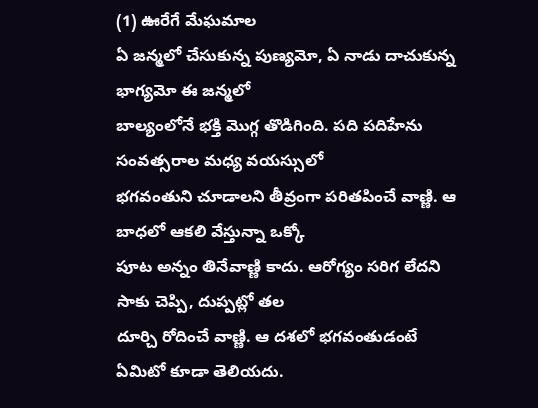(1) ఊరేగే మేఘమాల
ఏ జన్మలో చేసుకున్న పుణ్యమో, ఏ నాడు దాచుకున్న భాగ్యమో ఈ జన్మలో
బాల్యంలోనే భక్తి మొగ్గ తొడిగింది. పది పదిహేను సంవత్సరాల మధ్య వయస్సులో
భగవంతుని చూడాలని తీవ్రంగా పరితపించే వాణ్ణి. ఆ బాధలో ఆకలి వేస్తున్నా ఒక్కో
పూట అన్నం తినేవాణ్ణి కాదు. ఆరోగ్యం సరిగ లేదని సాకు చెప్పి, దుప్పట్లో తల
దూర్చి రోదించే వాణ్ణి. ఆ దశలో భగవంతుడంటే ఏమిటో కూడా తెలియదు.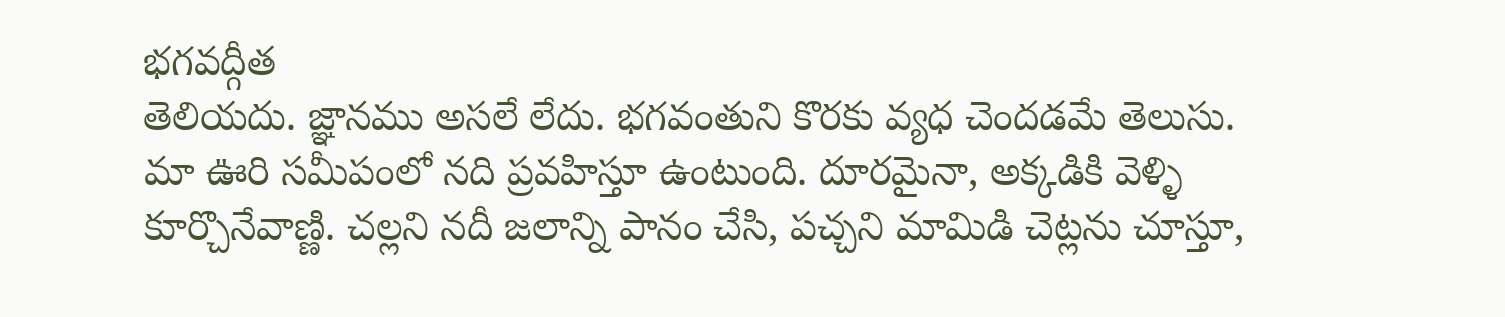భగవద్గీత
తెలియదు. జ్ఞానము అసలే లేదు. భగవంతుని కొరకు వ్యధ చెందడమే తెలుసు.
మా ఊరి సమీపంలో నది ప్రవహిస్తూ ఉంటుంది. దూరమైనా, అక్కడికి వెళ్ళి
కూర్చొనేవాణ్ణి. చల్లని నదీ జలాన్ని పానం చేసి, పచ్చని మామిడి చెట్లను చూస్తూ,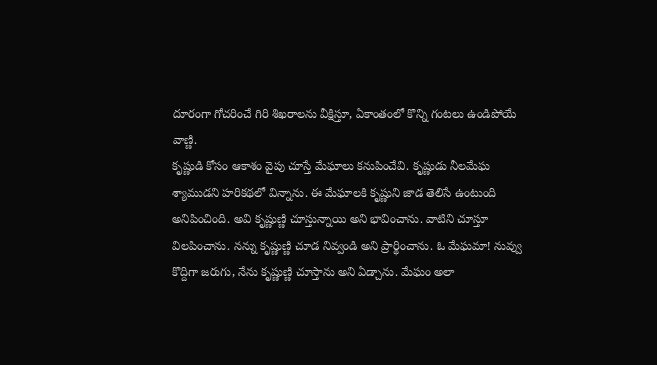దూరంగా గోచరించే గిరి శిఖరాలను వీక్షిస్తూ, ఏకాంతంలో కొన్ని గంటలు ఉండిపోయే
వాణ్ణి.
కృష్ణుడి కోసం ఆకాశం వైపు చూస్తే మేఘాలు కనుపించేవి. కృష్ణుడు నీలమేఘ
శ్యాముడని హరికథలో విన్నాను. ఈ మేఘాలకి కృష్ణుని జాడ తెలిసే ఉంటుంది
అనిపించింది. అవి కృష్ణుణ్ణి చూస్తున్నాయి అని భావించాను. వాటిని చూస్తూ
విలపించాను. నన్ను కృష్ణుణ్ణి చూడ నివ్వండి అని ప్రార్థించాను. ఓ మేఘమా! నువ్వు
కొద్దిగా జరుగు, నేను కృష్ణుణ్ణి చూస్తాను అని ఏడ్చాను. మేఘం అలా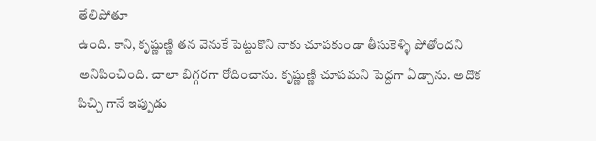తేలిపోతూ
ఉంది. కాని, కృష్ణుణ్ణి తన వెనుకే పెట్టుకొని నాకు చూపకుండా తీసుకెళ్ళి పోతోందని
అనిపించింది. చాలా బిగ్గరగా రోదించాను. కృష్ణుణ్ణి చూపమని పెద్దగా ఏడ్చాను. అదొక
పిచ్చి గానే ఇప్పుడు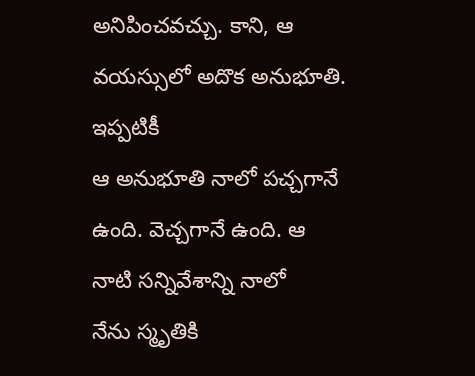అనిపించవచ్చు. కాని, ఆ వయస్సులో అదొక అనుభూతి. ఇప్పటికీ
ఆ అనుభూతి నాలో పచ్చగానే ఉంది. వెచ్చగానే ఉంది. ఆ నాటి సన్నివేశాన్ని నాలో
నేను స్మృతికి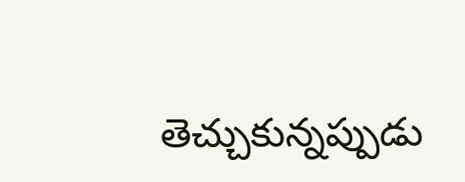తెచ్చుకున్నప్పుడు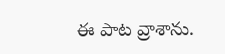ఈ పాట వ్రాశాను.